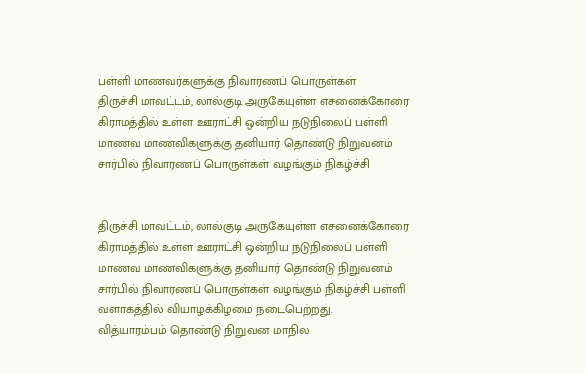பள்ளி மாணவர்களுக்கு நிவாரணப் பொருள்கள்
திருச்சி மாவட்டம், லால்குடி அருகேயுள்ள எசனைக்கோரை கிராமத்தில் உள்ள ஊராட்சி ஒன்றிய நடுநிலைப் பள்ளி மாணவ மாணவிகளுக்கு தனியார் தொண்டு நிறுவனம் சார்பில் நிவாரணப் பொருள்கள் வழங்கும் நிகழ்ச்சி


திருச்சி மாவட்டம், லால்குடி அருகேயுள்ள எசனைக்கோரை கிராமத்தில் உள்ள ஊராட்சி ஒன்றிய நடுநிலைப் பள்ளி மாணவ மாணவிகளுக்கு தனியார் தொண்டு நிறுவனம் சார்பில் நிவாரணப் பொருள்கள் வழங்கும் நிகழ்ச்சி பள்ளி வளாகத்தில் வியாழக்கிழமை நடைபெற்றது.
வித்யாரம்பம் தொண்டு நிறுவன மாநில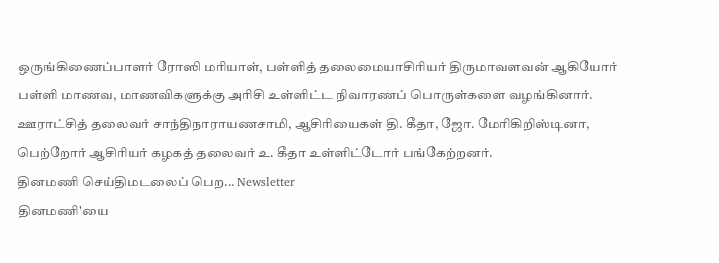ஒருங்கிணைப்பாளர் ரோஸி மரியாள், பள்ளித் தலைமையாசிரியர் திருமாவளவன் ஆகியோர் பள்ளி மாணவ, மாணவிகளுக்கு அரிசி உள்ளிட்ட நிவாரணப் பொருள்களை வழங்கினார். ஊராட்சித் தலைவர் சாந்திநாராயணசாமி, ஆசிரியைகள் தி. கீதா, ஜோ. மேரிகிறிஸ்டினா, பெற்றோர் ஆசிரியர் கழகத் தலைவர் உ. கீதா உள்ளிட்டோர் பங்கேற்றனர்.
தினமணி செய்திமடலைப் பெற... Newsletter
தினமணி'யை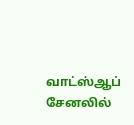வாட்ஸ்ஆப் சேனலில்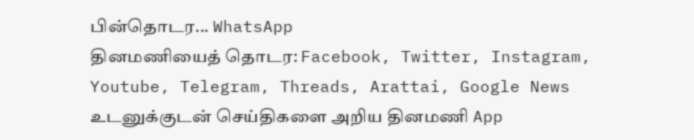பின்தொடர... WhatsApp
தினமணியைத் தொடர: Facebook, Twitter, Instagram, Youtube, Telegram, Threads, Arattai, Google News
உடனுக்குடன் செய்திகளை அறிய தினமணி App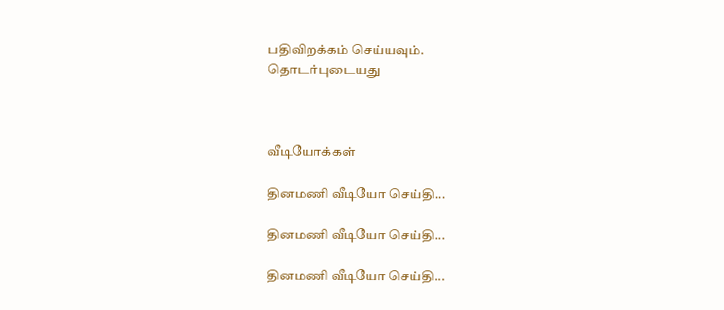பதிவிறக்கம் செய்யவும்.
தொடர்புடையது



வீடியோக்கள்

தினமணி வீடியோ செய்தி...

தினமணி வீடியோ செய்தி...

தினமணி வீடியோ செய்தி...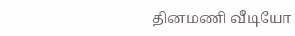தினமணி வீடியோ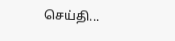செய்தி...